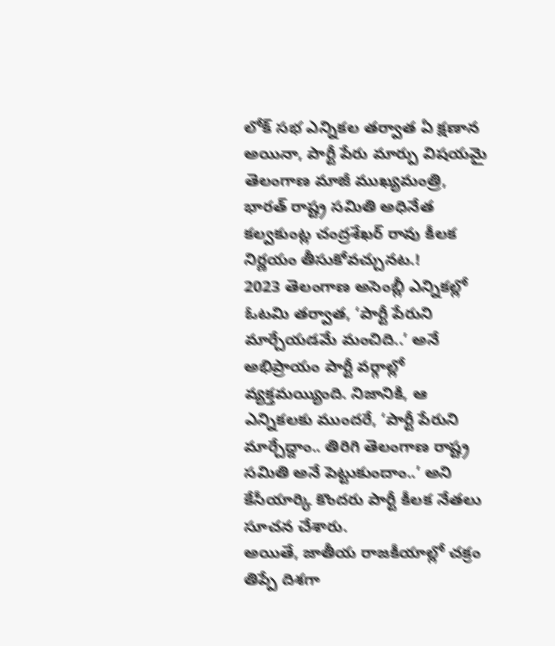లోక్ సభ ఎన్నికల తర్వాత ఏ క్షణాన అయినా, పార్టీ పేరు మార్పు విషయమై తెలంగాణ మాజీ ముఖ్యమంత్రి, భారత్ రాష్ట్ర సమితి అధినేత కల్వకుంట్ల చంద్రశేఖర్ రావు కీలక నిర్ణయం తీసుకోవచ్చునట.!
2023 తెలంగాణ అసెంబ్లీ ఎన్నికల్లో ఓటమి తర్వాత, ‘పార్టీ పేరుని మార్చేయడమే మంచిది..’ అనే అభిప్రాయం పార్టీ వర్గాల్లో వ్యక్తమయ్యింది. నిజానికి, ఆ ఎన్నికలకు ముందరే, ‘పార్టీ పేరుని మార్చేద్దాం.. తిరిగి తెలంగాణ రాష్ట్ర సమితి అనే పెట్టుకుందాం..’ అని కేసీయార్కి కొందరు పార్టీ కీలక నేతలు సూచన చేశారు.
అయితే, జాతీయ రాజకీయాల్లో చక్రం తిప్పే దిశగా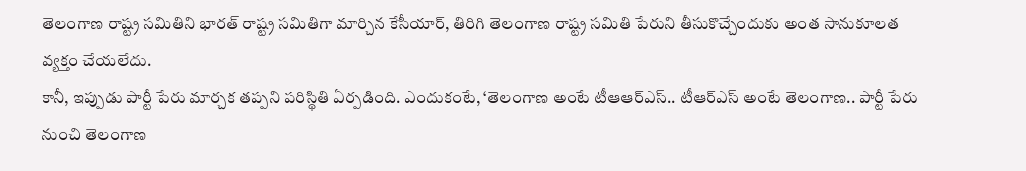తెలంగాణ రాష్ట్ర సమితిని భారత్ రాష్ట్ర సమితిగా మార్చిన కేసీయార్, తిరిగి తెలంగాణ రాష్ట్ర సమితి పేరుని తీసుకొచ్చేందుకు అంత సానుకూలత వ్యక్తం చేయలేదు.
కానీ, ఇప్పుడు పార్టీ పేరు మార్చక తప్పని పరిస్థితి ఏర్పడింది. ఎందుకంటే, ‘తెలంగాణ అంటే టీఆఆర్ఎస్.. టీఆర్ఎస్ అంటే తెలంగాణ.. పార్టీ పేరు నుంచి తెలంగాణ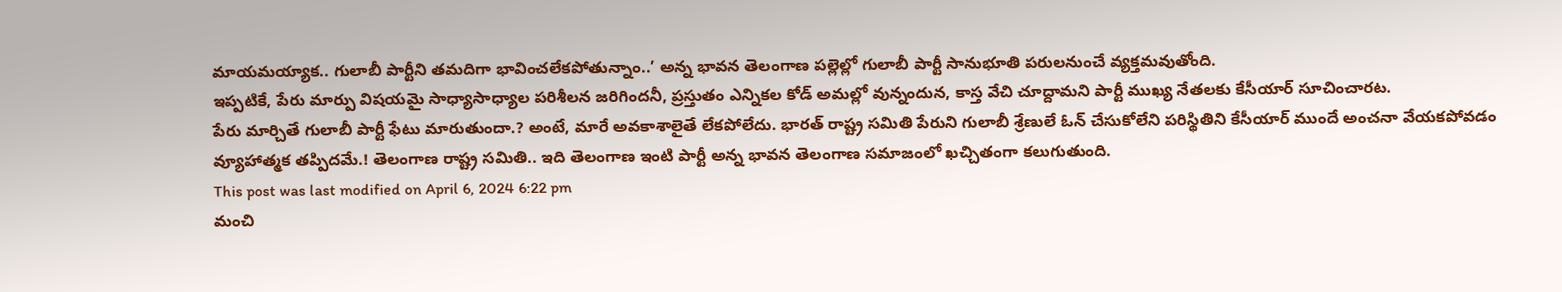మాయమయ్యాక.. గులాబీ పార్టీని తమదిగా భావించలేకపోతున్నాం..’ అన్న భావన తెలంగాణ పల్లెల్లో గులాబీ పార్టీ సానుభూతి పరులనుంచే వ్యక్తమవుతోంది.
ఇప్పటికే, పేరు మార్పు విషయమై సాధ్యాసాధ్యాల పరిశీలన జరిగిందనీ, ప్రస్తుతం ఎన్నికల కోడ్ అమల్లో వున్నందున, కాస్త వేచి చూద్దామని పార్టీ ముఖ్య నేతలకు కేసీయార్ సూచించారట.
పేరు మార్చితే గులాబీ పార్టీ ఫేటు మారుతుందా.? అంటే, మారే అవకాశాలైతే లేకపోలేదు. భారత్ రాష్ట్ర సమితి పేరుని గులాబీ శ్రేణులే ఓన్ చేసుకోలేని పరిస్థితిని కేసీయార్ ముందే అంచనా వేయకపోవడం వ్యూహాత్మక తప్పిదమే.! తెలంగాణ రాష్ట్ర సమితి.. ఇది తెలంగాణ ఇంటి పార్టీ అన్న భావన తెలంగాణ సమాజంలో ఖచ్చితంగా కలుగుతుంది.
This post was last modified on April 6, 2024 6:22 pm
మంచి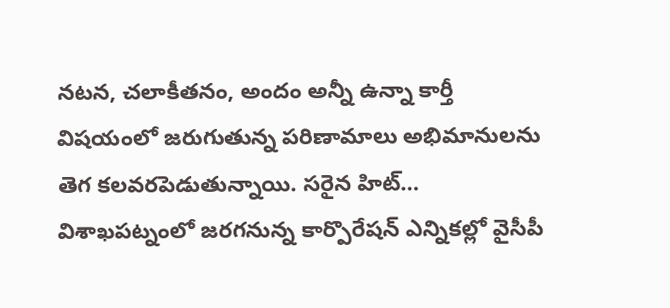నటన, చలాకీతనం, అందం అన్నీ ఉన్నా కార్తీ విషయంలో జరుగుతున్న పరిణామాలు అభిమానులను తెగ కలవరపెడుతున్నాయి. సరైన హిట్…
విశాఖపట్నంలో జరగనున్న కార్పొరేషన్ ఎన్నికల్లో వైసీపీ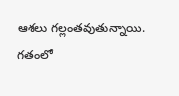ఆశలు గల్లంతవుతున్నాయి. గతంలో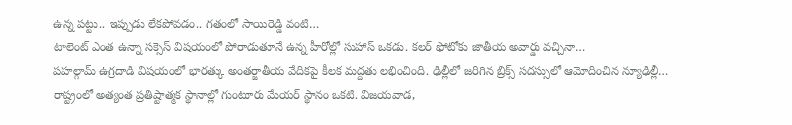ఉన్న పట్టు.. ఇప్పుడు లేకపోవడం.. గతంలో సాయిరెడ్డి వంటి…
టాలెంట్ ఎంత ఉన్నా సక్సెస్ విషయంలో పోరాడుతూనే ఉన్న హీరోల్లో సుహాస్ ఒకడు. కలర్ ఫోటోకు జాతీయ అవార్డు వచ్చినా…
పహల్గామ్ ఉగ్రదాడి విషయంలో భారత్కు అంతర్జాతీయ వేదికపై కీలక మద్దతు లభించింది. ఢిల్లీలో జరిగిన బ్రిక్స్ సదస్సులో ఆమోదించిన న్యూఢిల్లీ…
రాష్ట్రంలో అత్యంత ప్రతిష్టాత్మక స్థానాల్లో గుంటూరు మేయర్ స్థానం ఒకటి. విజయవాడ,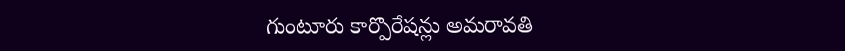గుంటూరు కార్పొరేషన్లు అమరావతి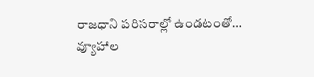రాజధాని పరిసరాల్లో ఉండటంతో…
వ్యూహాల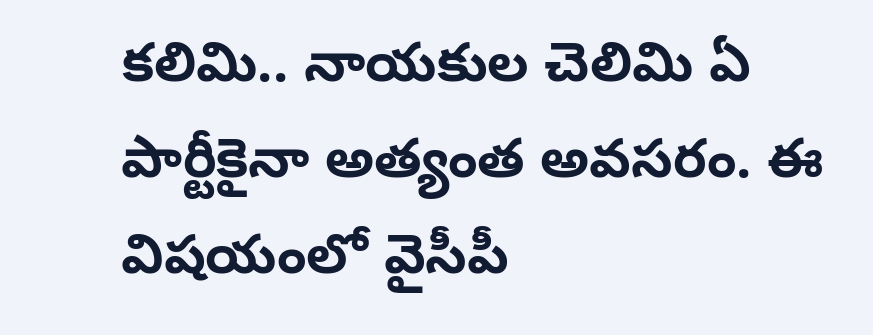కలిమి.. నాయకుల చెలిమి ఏ పార్టీకైనా అత్యంత అవసరం. ఈ విషయంలో వైసీపీ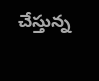చేస్తున్న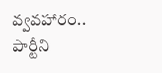వ్వవహారం.. పార్టీని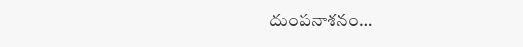దుంపనాశనం…